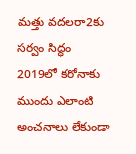మత్తు వదలరా2కు సర్వం సిద్ధం
2019లో కరోనాకు ముందు ఎలాంటి అంచనాలు లేకుండా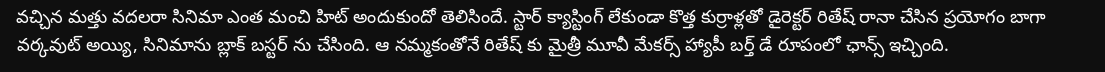వచ్చిన మత్తు వదలరా సినిమా ఎంత మంచి హిట్ అందుకుందో తెలిసిందే. స్టార్ క్యాస్టింగ్ లేకుండా కొత్త కుర్రాళ్లతో డైరెక్టర్ రితేష్ రానా చేసిన ప్రయోగం బాగా వర్కవుట్ అయ్యి, సినిమాను బ్లాక్ బస్టర్ ను చేసింది. ఆ నమ్మకంతోనే రితేష్ కు మైత్రీ మూవీ మేకర్స్ హ్యాపీ బర్త్ డే రూపంలో ఛాన్స్ ఇచ్చింది.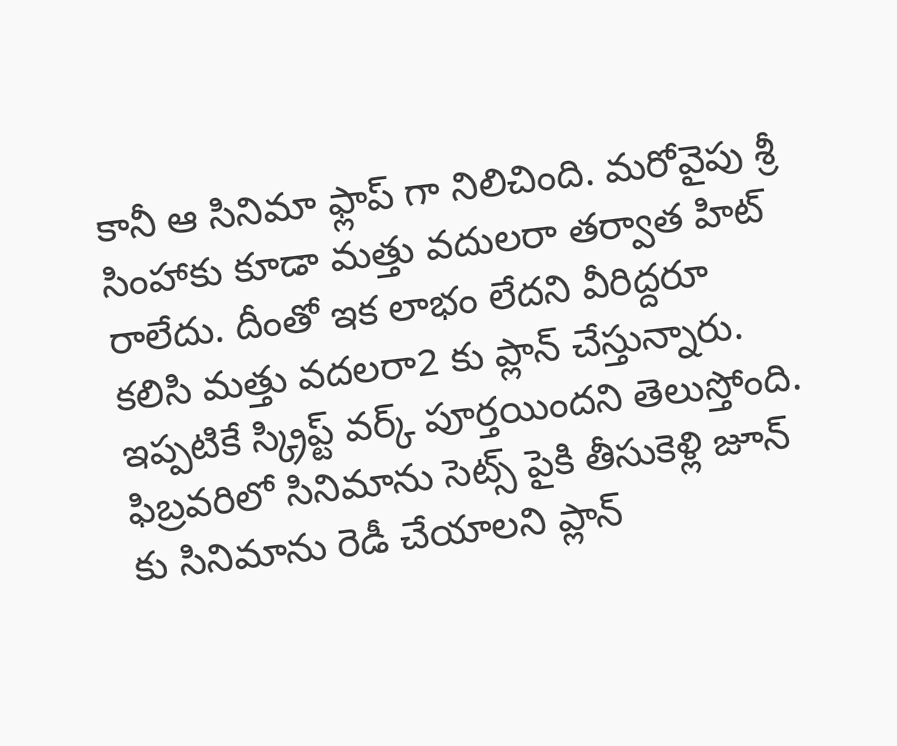కానీ ఆ సినిమా ఫ్లాప్ గా నిలిచింది. మరోవైపు శ్రీ సింహాకు కూడా మత్తు వదులరా తర్వాత హిట్ రాలేదు. దీంతో ఇక లాభం లేదని వీరిద్దరూ కలిసి మత్తు వదలరా2 కు ప్లాన్ చేస్తున్నారు. ఇప్పటికే స్క్రిప్ట్ వర్క్ పూర్తయిందని తెలుస్తోంది. ఫిబ్రవరిలో సినిమాను సెట్స్ పైకి తీసుకెళ్లి జూన్ కు సినిమాను రెడీ చేయాలని ప్లాన్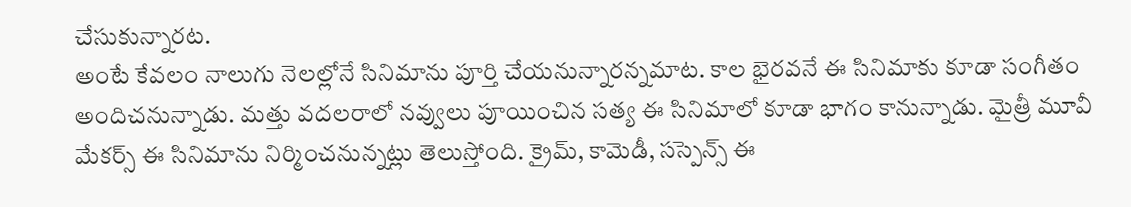చేసుకున్నారట.
అంటే కేవలం నాలుగు నెలల్లోనే సినిమాను పూర్తి చేయనున్నారన్నమాట. కాల భైరవనే ఈ సినిమాకు కూడా సంగీతం అందిచనున్నాడు. మత్తు వదలరాలో నవ్వులు పూయించిన సత్య ఈ సినిమాలో కూడా భాగం కానున్నాడు. మైత్రీ మూవీ మేకర్స్ ఈ సినిమాను నిర్మించనున్నట్లు తెలుస్తోంది. క్రైమ్, కామెడీ, సస్పెన్స్ ఈ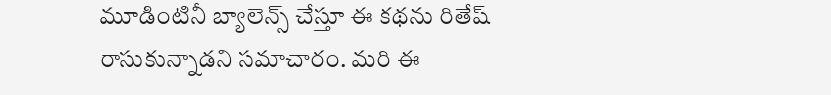మూడింటినీ బ్యాలెన్స్ చేస్తూ ఈ కథను రితేష్ రాసుకున్నాడని సమాచారం. మరి ఈ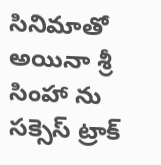సినిమాతో అయినా శ్రీ సింహా ను సక్సెస్ ట్రాక్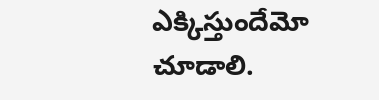ఎక్కిస్తుందేమో చూడాలి.